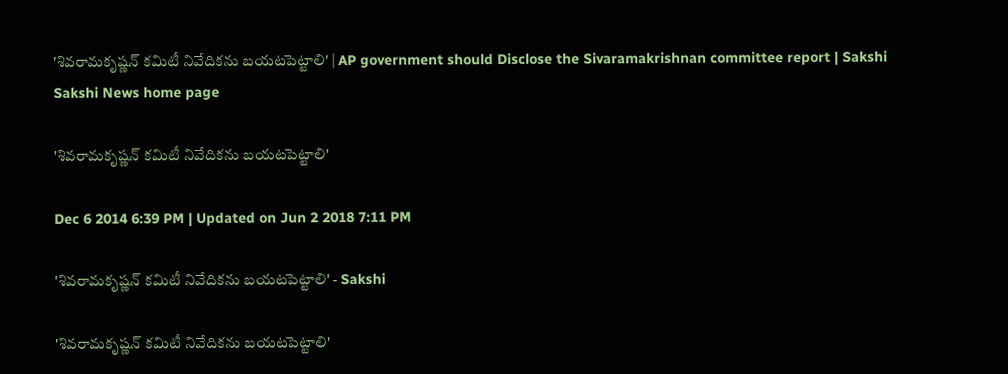'శివరామకృష్ణన్ కమిటీ నివేదికను బయటపెట్టాలి' | AP government should Disclose the Sivaramakrishnan committee report | Sakshi
Sakshi News home page

'శివరామకృష్ణన్ కమిటీ నివేదికను బయటపెట్టాలి'

Dec 6 2014 6:39 PM | Updated on Jun 2 2018 7:11 PM

'శివరామకృష్ణన్ కమిటీ నివేదికను బయటపెట్టాలి' - Sakshi

'శివరామకృష్ణన్ కమిటీ నివేదికను బయటపెట్టాలి'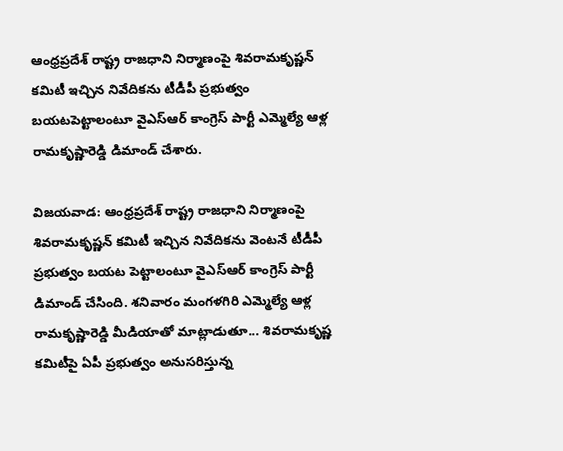ఆంధ్రప్రదేశ్ రాష్ట్ర రాజధాని నిర్మాణంపై శివరామకృష్ణన్ కమిటీ ఇచ్చిన నివేదికను టీడీపీ ప్రభుత్వం బయటపెట్టాలంటూ వైఎస్ఆర్ కాంగ్రెస్ పార్టీ ఎమ్మెల్యే ఆళ్ల రామకృష్ణారెడ్డి డిమాండ్ చేశారు.

విజయవాడ: ఆంధ్రప్రదేశ్ రాష్ట్ర రాజధాని నిర్మాణంపై శివరామకృష్ణన్ కమిటీ ఇచ్చిన నివేదికను వెంటనే టీడీపీ ప్రభుత్వం బయట పెట్టాలంటూ వైఎస్ఆర్ కాంగ్రెస్ పార్టీ డిమాండ్ చేసింది. శనివారం మంగళగిరి ఎమ్మెల్యే ఆళ్ల రామకృష్ణారెడ్డి మీడియాతో మాట్లాడుతూ... శివరామకృష్ణ కమిటీపై ఏపీ ప్రభుత్వం అనుసరిస్తున్న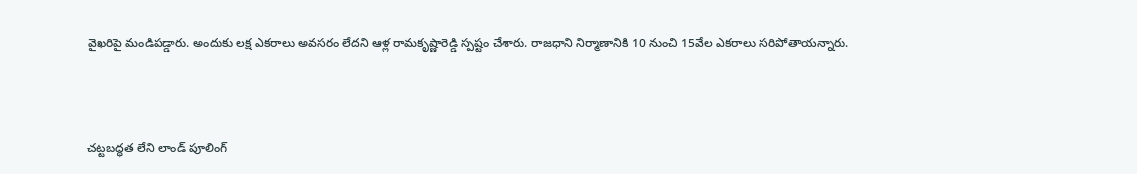వైఖరిపై మండిపడ్డారు. అందుకు లక్ష ఎకరాలు అవసరం లేదని ఆళ్ల రామకృష్ణారెడ్డి స్పష్టం చేశారు. రాజధాని నిర్మాణానికి 10 నుంచి 15వేల ఎకరాలు సరిపోతాయన్నారు.



చట్టబద్ధత లేని లాండ్ పూలింగ్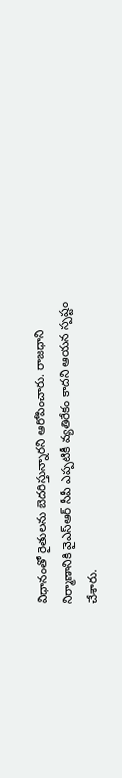విధానంతో రైతులను బెదరిస్తున్నారని ఆరోపించారు. రాజధాని నిర్మాణానికి వైఎస్ఆర్ సీపీ ఎప్పటికీ వ్యతిరేకం కాదని ఆయన స్పష్టం చేశారు.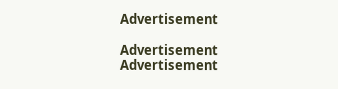Advertisement

Advertisement
Advertisement